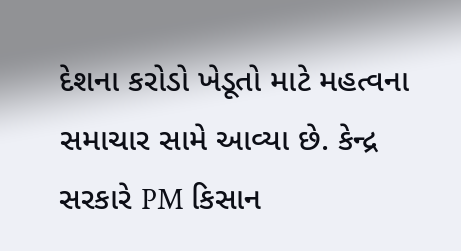દેશના કરોડો ખેડૂતો માટે મહત્વના સમાચાર સામે આવ્યા છે. કેન્દ્ર સરકારે PM કિસાન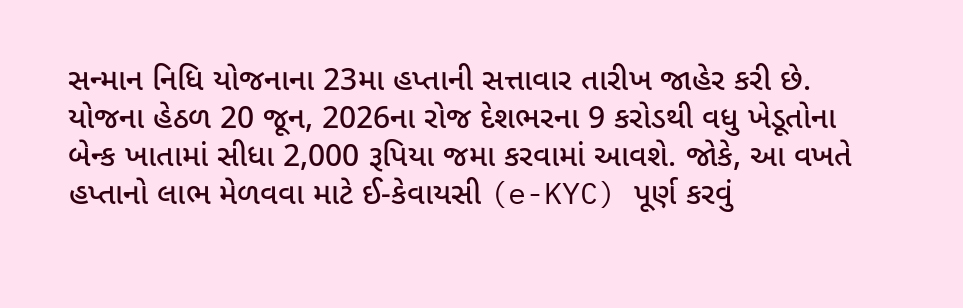સન્માન નિધિ યોજનાના 23મા હપ્તાની સત્તાવાર તારીખ જાહેર કરી છે. યોજના હેઠળ 20 જૂન, 2026ના રોજ દેશભરના 9 કરોડથી વધુ ખેડૂતોના બેન્ક ખાતામાં સીધા 2,000 રૂપિયા જમા કરવામાં આવશે. જોકે, આ વખતે હપ્તાનો લાભ મેળવવા માટે ઈ-કેવાયસી (e-KYC) પૂર્ણ કરવું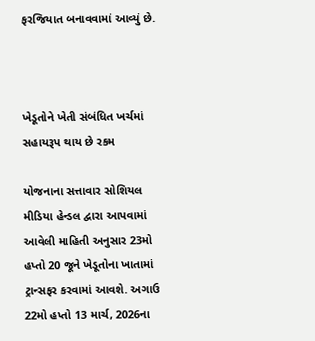ફરજિયાત બનાવવામાં આવ્યું છે.



ખેડૂતોને ખેતી સંબંધિત ખર્ચમાં સહાયરૂપ થાય છે રકમ

યોજનાના સત્તાવાર સોશિયલ મીડિયા હેન્ડલ દ્વારા આપવામાં આવેલી માહિતી અનુસાર 23મો હપ્તો 20 જૂને ખેડૂતોના ખાતામાં ટ્રાન્સફર કરવામાં આવશે. અગાઉ 22મો હપ્તો 13 માર્ચ, 2026ના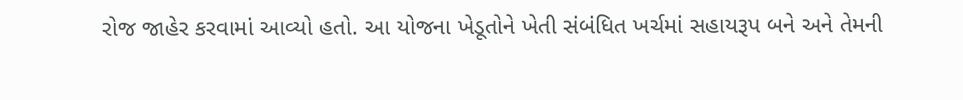રોજ જાહેર કરવામાં આવ્યો હતો. આ યોજના ખેડૂતોને ખેતી સંબંધિત ખર્ચમાં સહાયરૂપ બને અને તેમની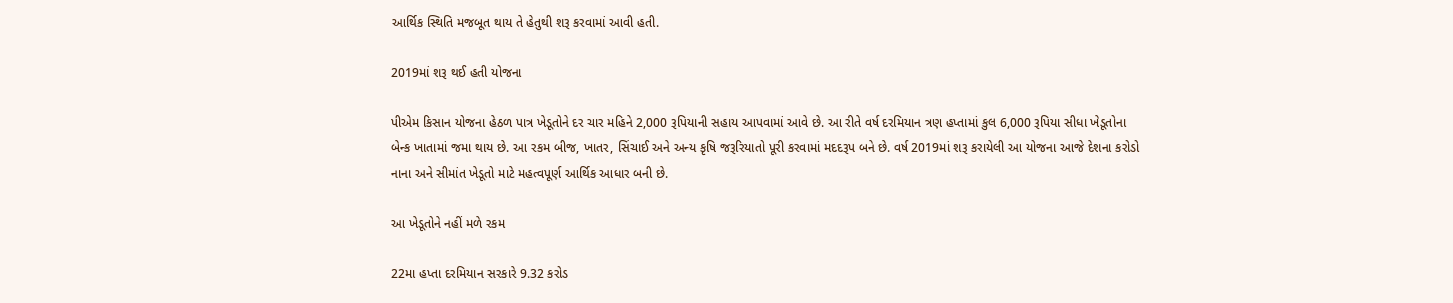આર્થિક સ્થિતિ મજબૂત થાય તે હેતુથી શરૂ કરવામાં આવી હતી.

2019માં શરૂ થઈ હતી યોજના

પીએમ કિસાન યોજના હેઠળ પાત્ર ખેડૂતોને દર ચાર મહિને 2,000 રૂપિયાની સહાય આપવામાં આવે છે. આ રીતે વર્ષ દરમિયાન ત્રણ હપ્તામાં કુલ 6,000 રૂપિયા સીધા ખેડૂતોના બેન્ક ખાતામાં જમા થાય છે. આ રકમ બીજ, ખાતર, સિંચાઈ અને અન્ય કૃષિ જરૂરિયાતો પૂરી કરવામાં મદદરૂપ બને છે. વર્ષ 2019માં શરૂ કરાયેલી આ યોજના આજે દેશના કરોડો નાના અને સીમાંત ખેડૂતો માટે મહત્વપૂર્ણ આર્થિક આધાર બની છે.

આ ખેડૂતોને નહીં મળે રકમ

22મા હપ્તા દરમિયાન સરકારે 9.32 કરોડ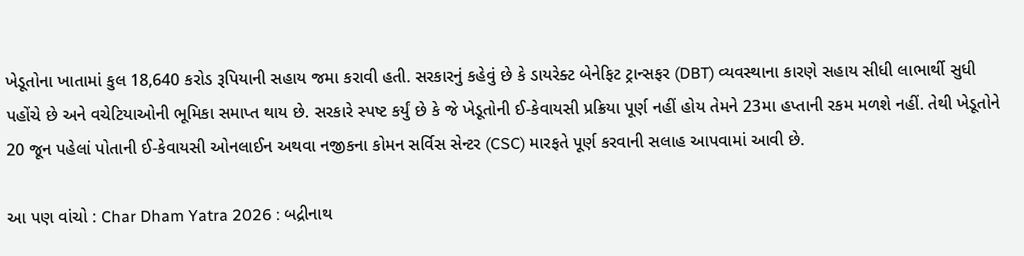ખેડૂતોના ખાતામાં કુલ 18,640 કરોડ રૂપિયાની સહાય જમા કરાવી હતી. સરકારનું કહેવું છે કે ડાયરેક્ટ બેનેફિટ ટ્રાન્સફર (DBT) વ્યવસ્થાના કારણે સહાય સીધી લાભાર્થી સુધી પહોંચે છે અને વચેટિયાઓની ભૂમિકા સમાપ્ત થાય છે. સરકારે સ્પષ્ટ કર્યું છે કે જે ખેડૂતોની ઈ-કેવાયસી પ્રક્રિયા પૂર્ણ નહીં હોય તેમને 23મા હપ્તાની રકમ મળશે નહીં. તેથી ખેડૂતોને 20 જૂન પહેલાં પોતાની ઈ-કેવાયસી ઓનલાઈન અથવા નજીકના કોમન સર્વિસ સેન્ટર (CSC) મારફતે પૂર્ણ કરવાની સલાહ આપવામાં આવી છે.

આ પણ વાંચો : Char Dham Yatra 2026 : બદ્રીનાથ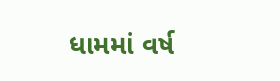ધામમાં વર્ષ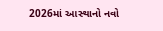2026માં આસ્થાનો નવો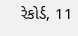રેકોર્ડ, 11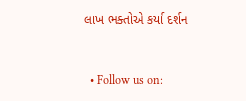લાખ ભક્તોએ કર્યા દર્શન



  • Follow us on: